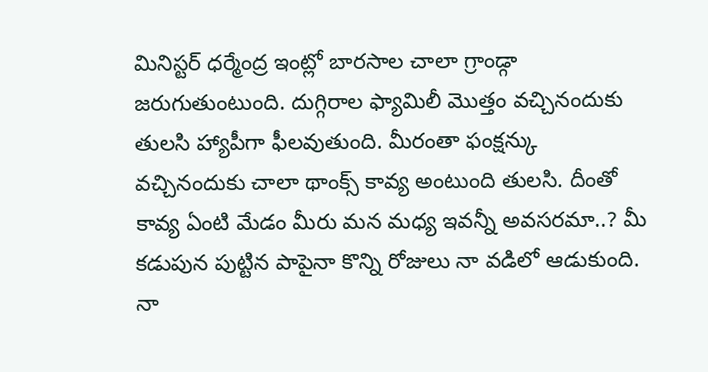మినిస్టర్ ధర్మేంద్ర ఇంట్లో బారసాల చాలా గ్రాండ్గా జరుగుతుంటుంది. దుగ్గిరాల ఫ్యామిలీ మొత్తం వచ్చినందుకు తులసి హ్యాపీగా ఫీలవుతుంది. మీరంతా ఫంక్షన్కు వచ్చినందుకు చాలా థాంక్స్ కావ్య అంటుంది తులసి. దీంతో కావ్య ఏంటి మేడం మీరు మన మధ్య ఇవన్నీ అవసరమా..? మీ కడుపున పుట్టిన పాపైనా కొన్ని రోజులు నా వడిలో ఆడుకుంది. నా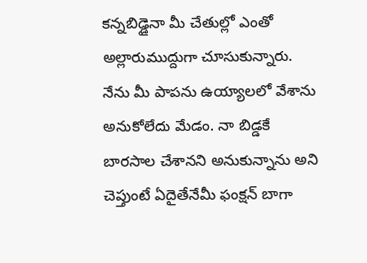కన్నబిడ్డైనా మీ చేతుల్లో ఎంతో అల్లారుముద్దుగా చూసుకున్నారు. నేను మీ పాపను ఉయ్యాలలో వేశాను అనుకోలేదు మేడం. నా బిడ్డకే బారసాల చేశానని అనుకున్నాను అని చెప్తుంటే ఏదైతేనేమీ ఫంక్షన్ బాగా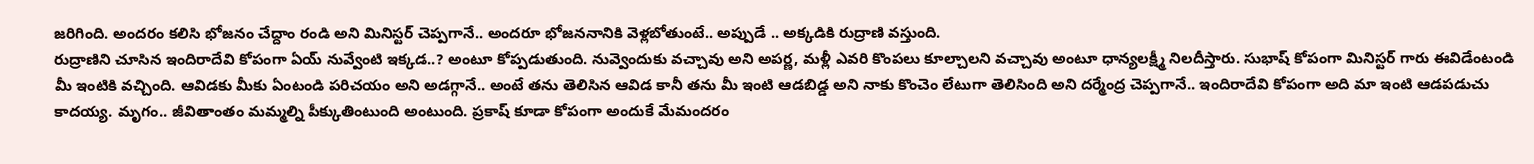జరిగింది. అందరం కలిసి భోజనం చేద్దాం రండి అని మినిస్టర్ చెప్పగానే.. అందరూ భోజననానికి వెళ్లబోతుంటే.. అప్పుడే .. అక్కడికి రుద్రాణి వస్తుంది.
రుద్రాణిని చూసిన ఇందిరాదేవి కోపంగా ఏయ్ నువ్వేంటి ఇక్కడ..? అంటూ కోప్పడుతుంది. నువ్వెందుకు వచ్చావు అని అపర్ణ, మళ్లీ ఎవరి కొంపలు కూల్చాలని వచ్చావు అంటూ ధాన్యలక్ష్మీ నిలదీస్తారు. సుభాష్ కోపంగా మినిస్టర్ గారు ఈవిడేంటండి మీ ఇంటికి వచ్చింది. ఆవిడకు మీకు ఏంటండి పరిచయం అని అడగ్గానే.. అంటే తను తెలిసిన ఆవిడ కానీ తను మీ ఇంటి ఆడబిడ్డ అని నాకు కొంచెం లేటుగా తెలిసింది అని దర్మేంద్ర చెప్పగానే.. ఇందిరాదేవి కోపంగా అది మా ఇంటి ఆడపడుచు కాదయ్య. మృగం.. జీవితాంతం మమ్మల్ని పీక్కుతింటుంది అంటుంది. ప్రకాష్ కూడా కోపంగా అందుకే మేమందరం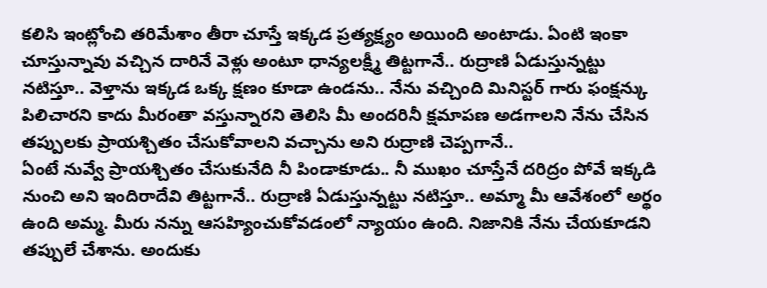కలిసి ఇంట్లోంచి తరిమేశాం తీరా చూస్తే ఇక్కడ ప్రత్యక్ష్యం అయింది అంటాడు. ఏంటి ఇంకా చూస్తున్నావు వచ్చిన దారినే వెళ్లు అంటూ ధాన్యలక్ష్మీ తిట్టగానే.. రుద్రాణి ఏడుస్తున్నట్టు నటిస్తూ.. వెళ్తాను ఇక్కడ ఒక్క క్షణం కూడా ఉండను.. నేను వచ్చింది మినిస్టర్ గారు ఫంక్షన్కు పిలిచారని కాదు మీరంతా వస్తున్నారని తెలిసి మీ అందరినీ క్షమాపణ అడగాలని నేను చేసిన తప్పులకు ప్రాయశ్చితం చేసుకోవాలని వచ్చాను అని రుద్రాణి చెప్పగానే..
ఏంటే నువ్వే ప్రాయశ్చితం చేసుకునేది నీ పిండాకూడు.. నీ ముఖం చూస్తేనే దరిద్రం పోవే ఇక్కడి నుంచి అని ఇందిరాదేవి తిట్టగానే.. రుద్రాణి ఏడుస్తున్నట్టు నటిస్తూ.. అమ్మా మీ ఆవేశంలో అర్థం ఉంది అమ్మ. మీరు నన్ను ఆసహ్యించుకోవడంలో న్యాయం ఉంది. నిజానికి నేను చేయకూడని తప్పులే చేశాను. అందుకు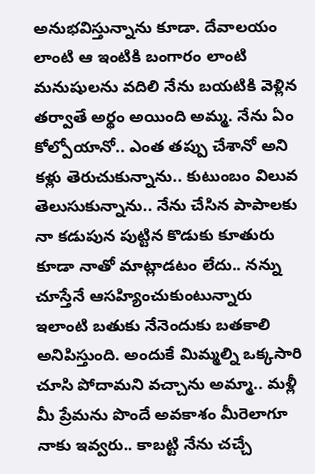అనుభవిస్తున్నాను కూడా. దేవాలయం లాంటి ఆ ఇంటికి బంగారం లాంటి మనుషులను వదిలి నేను బయటికి వెళ్లిన తర్వాతే అర్థం అయింది అమ్మ. నేను ఏం కోల్పోయానో.. ఎంత తప్పు చేశానో అని కళ్లు తెరుచుకున్నాను.. కుటుంబం విలువ తెలుసుకున్నాను.. నేను చేసిన పాపాలకు నా కడుపున పుట్టిన కొడుకు కూతురు కూడా నాతో మాట్లాడటం లేదు.. నన్ను చూస్తేనే ఆసహ్యించుకుంటున్నారు ఇలాంటి బతుకు నేనెందుకు బతకాలి అనిపిస్తుంది. అందుకే మిమ్మల్ని ఒక్కసారి చూసి పోదామని వచ్చాను అమ్మా.. మళ్లీ మీ ప్రేమను పొందే అవకాశం మీరెలాగూ నాకు ఇవ్వరు.. కాబట్టి నేను చచ్చే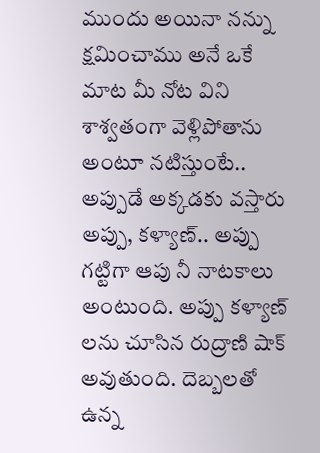ముందు అయినా నన్ను క్షమించాము అనే ఒకే మాట మీ నోట విని శాశ్వతంగా వెళ్లిపోతాను అంటూ నటిస్తుంటే..
అప్పుడే అక్కడకు వస్తారు అప్పు, కళ్యాణ్.. అప్పు గట్టిగా ఆపు నీ నాటకాలు అంటుంది. అప్పు కళ్యాణ్ లను చూసిన రుద్రాణి షాక్ అవుతుంది. దెబ్బలతో ఉన్న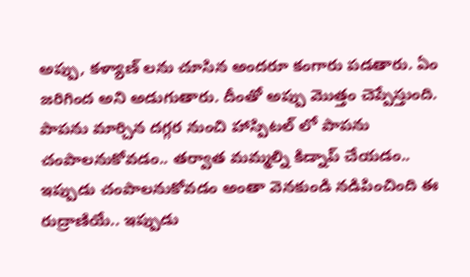అప్పు, కళ్యాణ్ లను చూసిన అందరూ కంగారు పడతారు. ఏం జరిగింద అని అడుగుతారు. దీంతో అప్పు మొత్తం చెప్పేస్తుంది. పాపను మార్చిన దగ్గర నుంచి హాస్పిటల్ లో పాపను చంపాలనుకోవడం.. తర్వాత మమ్మల్ని కిడ్నాప్ చేయడం.. ఇప్పుడు చంపాలనుకోవడం అంతా వెనకుండి నడిపించింది ఈ రుద్రాణియే.. ఇప్పుడు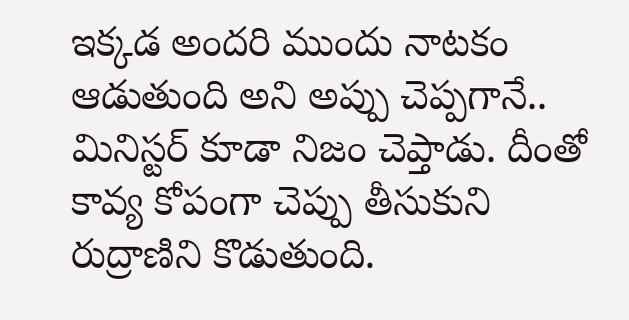ఇక్కడ అందరి ముందు నాటకం ఆడుతుంది అని అప్పు చెప్పగానే.. మినిస్టర్ కూడా నిజం చెప్తాడు. దీంతో కావ్య కోపంగా చెప్పు తీసుకుని రుద్రాణిని కొడుతుంది.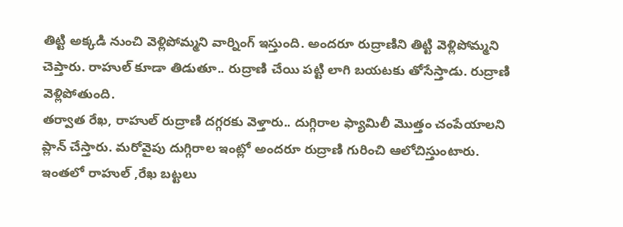తిట్టి అక్కడి నుంచి వెళ్లిపోమ్మని వార్నింగ్ ఇస్తుంది. అందరూ రుద్రాణిని తిట్టి వెళ్లిపోమ్మని చెప్తారు. రాహుల్ కూడా తిడుతూ.. రుద్రాణి చేయి పట్టి లాగి బయటకు తోసేస్తాడు. రుద్రాణి వెళ్లిపోతుంది.
తర్వాత రేఖ, రాహుల్ రుద్రాణి దగ్గరకు వెళ్తారు.. దుగ్గిరాల ఫ్యామిలీ మొత్తం చంపేయాలని ప్లాన్ చేస్తారు. మరోవైపు దుగ్గిరాల ఇంట్లో అందరూ రుద్రాణి గురించి ఆలోచిస్తుంటారు. ఇంతలో రాహుల్ ,రేఖ బట్టలు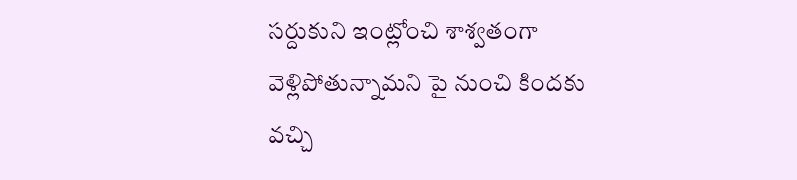సర్దుకుని ఇంట్లోంచి శాశ్వతంగా వెళ్లిపోతున్నామని పై నుంచి కిందకు వచ్చి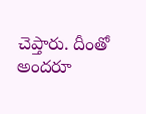చెప్తారు. దీంతో అందరూ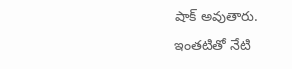షాక్ అవుతారు. ఇంతటితో నేటి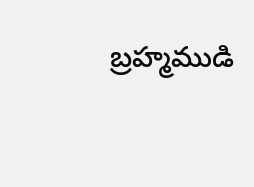బ్రహ్మముడి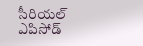సీరియల్ ఎపిసోడ్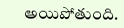అయిపోతుంది.